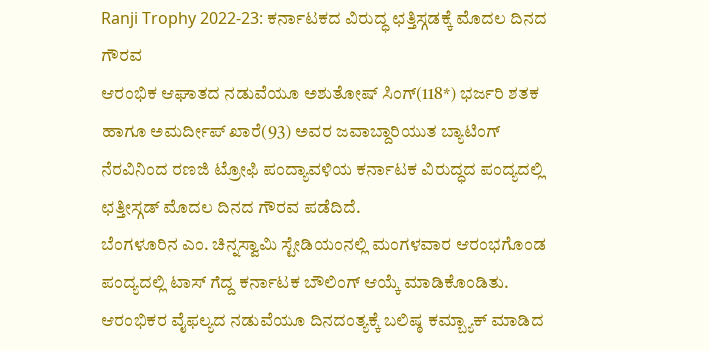Ranji Trophy 2022-23: ಕರ್ನಾಟಕದ ವಿರುದ್ಧ ಛತ್ತಿಸ್ಗಡಕ್ಕೆ ಮೊದಲ ದಿನದ ಗೌರವ
ಆರಂಭಿಕ ಆಘಾತದ ನಡುವೆಯೂ ಅಶುತೋಷ್ ಸಿಂಗ್(118*) ಭರ್ಜರಿ ಶತಕ ಹಾಗೂ ಅಮರ್ದೀಪ್ ಖಾರೆ(93) ಅವರ ಜವಾಬ್ದಾರಿಯುತ ಬ್ಯಾಟಿಂಗ್ ನೆರವಿನಿಂದ ರಣಜಿ ಟ್ರೋಫಿ ಪಂದ್ಯಾವಳಿಯ ಕರ್ನಾಟಕ ವಿರುದ್ಧದ ಪಂದ್ಯದಲ್ಲಿ ಛತ್ತೀಸ್ಗಡ್ ಮೊದಲ ದಿನದ ಗೌರವ ಪಡೆದಿದೆ.
ಬೆಂಗಳೂರಿನ ಎಂ. ಚಿನ್ನಸ್ವಾಮಿ ಸ್ಟೇಡಿಯಂನಲ್ಲಿ ಮಂಗಳವಾರ ಆರಂಭಗೊಂಡ ಪಂದ್ಯದಲ್ಲಿ ಟಾಸ್ ಗೆದ್ದ ಕರ್ನಾಟಕ ಬೌಲಿಂಗ್ ಆಯ್ಕೆ ಮಾಡಿಕೊಂಡಿತು. ಆರಂಭಿಕರ ವೈಫಲ್ಯದ ನಡುವೆಯೂ ದಿನದಂತ್ಯಕ್ಕೆ ಬಲಿಷ್ಠ ಕಮ್ಬ್ಯಾಕ್ ಮಾಡಿದ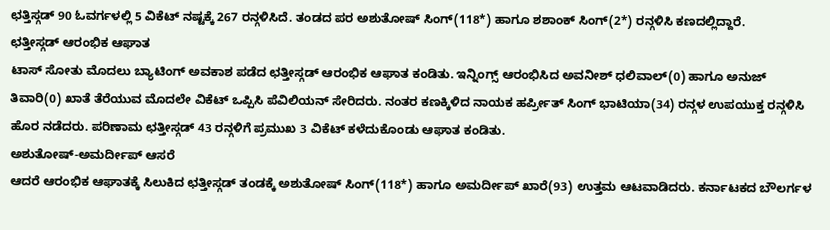ಛತ್ತಿಸ್ಗಡ್ 90 ಓವರ್ಗಳಲ್ಲಿ 5 ವಿಕೆಟ್ ನಷ್ಟಕ್ಕೆ 267 ರನ್ಗಳಿಸಿದೆ. ತಂಡದ ಪರ ಅಶುತೋಷ್ ಸಿಂಗ್(118*) ಹಾಗೂ ಶಶಾಂಕ್ ಸಿಂಗ್(2*) ರನ್ಗಳಿಸಿ ಕಣದಲ್ಲಿದ್ದಾರೆ.
ಛತ್ತೀಸ್ಗಡ್ ಆರಂಭಿಕ ಆಘಾತ
ಟಾಸ್ ಸೋತು ಮೊದಲು ಬ್ಯಾಟಿಂಗ್ ಅವಕಾಶ ಪಡೆದ ಛತ್ತೀಸ್ಗಡ್ ಆರಂಭಿಕ ಆಘಾತ ಕಂಡಿತು. ಇನ್ನಿಂಗ್ಸ್ ಆರಂಭಿಸಿದ ಅವನೀಶ್ ಧಲಿವಾಲ್(0) ಹಾಗೂ ಅನುಜ್ ತಿವಾರಿ(0) ಖಾತೆ ತೆರೆಯುವ ಮೊದಲೇ ವಿಕೆಟ್ ಒಪ್ಪಿಸಿ ಪೆವಿಲಿಯನ್ ಸೇರಿದರು. ನಂತರ ಕಣಕ್ಕಿಳಿದ ನಾಯಕ ಹರ್ಪ್ರೀತ್ ಸಿಂಗ್ ಭಾಟಿಯಾ(34) ರನ್ಗಳ ಉಪಯುಕ್ತ ರನ್ಗಳಿಸಿ ಹೊರ ನಡೆದರು. ಪರಿಣಾಮ ಛತ್ತೀಸ್ಗಡ್ 43 ರನ್ಗಳಿಗೆ ಪ್ರಮುಖ 3 ವಿಕೆಟ್ ಕಳೆದುಕೊಂಡು ಆಘಾತ ಕಂಡಿತು.
ಅಶುತೋಷ್-ಅಮರ್ದೀಪ್ ಆಸರೆ
ಆದರೆ ಆರಂಭಿಕ ಆಘಾತಕ್ಕೆ ಸಿಲುಕಿದ ಛತ್ತೀಸ್ಗಡ್ ತಂಡಕ್ಕೆ ಅಶುತೋಷ್ ಸಿಂಗ್(118*) ಹಾಗೂ ಅಮರ್ದೀಪ್ ಖಾರೆ(93) ಉತ್ತಮ ಆಟವಾಡಿದರು. ಕರ್ನಾಟಕದ ಬೌಲರ್ಗಳ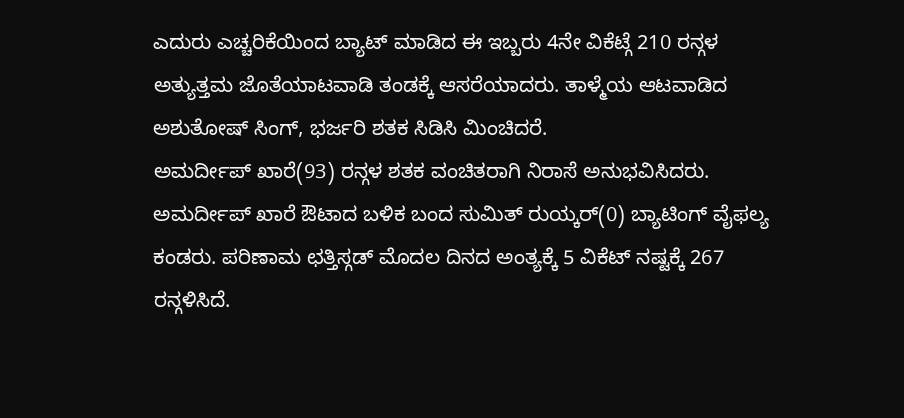ಎದುರು ಎಚ್ಚರಿಕೆಯಿಂದ ಬ್ಯಾಟ್ ಮಾಡಿದ ಈ ಇಬ್ಬರು 4ನೇ ವಿಕೆಟ್ಗೆ 210 ರನ್ಗಳ ಅತ್ಯುತ್ತಮ ಜೊತೆಯಾಟವಾಡಿ ತಂಡಕ್ಕೆ ಆಸರೆಯಾದರು. ತಾಳ್ಮೆಯ ಆಟವಾಡಿದ ಅಶುತೋಷ್ ಸಿಂಗ್, ಭರ್ಜರಿ ಶತಕ ಸಿಡಿಸಿ ಮಿಂಚಿದರೆ.
ಅಮರ್ದೀಪ್ ಖಾರೆ(93) ರನ್ಗಳ ಶತಕ ವಂಚಿತರಾಗಿ ನಿರಾಸೆ ಅನುಭವಿಸಿದರು.
ಅಮರ್ದೀಪ್ ಖಾರೆ ಔಟಾದ ಬಳಿಕ ಬಂದ ಸುಮಿತ್ ರುಯ್ಕರ್(0) ಬ್ಯಾಟಿಂಗ್ ವೈಫಲ್ಯ ಕಂಡರು. ಪರಿಣಾಮ ಛತ್ತಿಸ್ಗಡ್ ಮೊದಲ ದಿನದ ಅಂತ್ಯಕ್ಕೆ 5 ವಿಕೆಟ್ ನಷ್ಟಕ್ಕೆ 267 ರನ್ಗಳಿಸಿದೆ.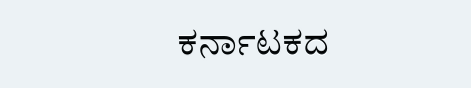ಕರ್ನಾಟಕದ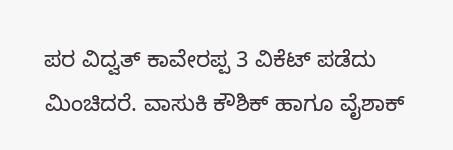ಪರ ವಿದ್ವತ್ ಕಾವೇರಪ್ಪ 3 ವಿಕೆಟ್ ಪಡೆದು ಮಿಂಚಿದರೆ. ವಾಸುಕಿ ಕೌಶಿಕ್ ಹಾಗೂ ವೈಶಾಕ್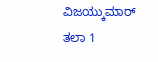ವಿಜಯ್ಕುಮಾರ್ ತಲಾ 1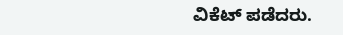ವಿಕೆಟ್ ಪಡೆದರು.